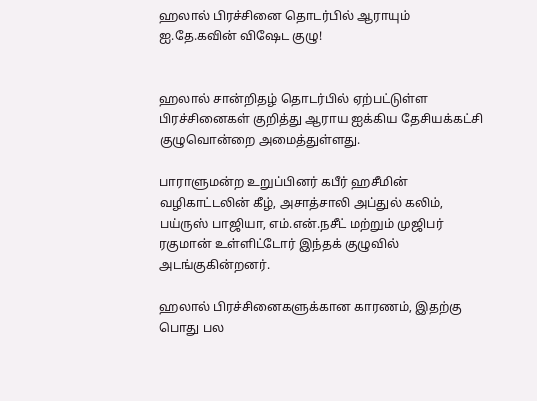ஹலால் பிரச்சினை தொடர்பில் ஆராயும் ஐ.தே.கவின் விஷேட குழு!


ஹலால் சான்றிதழ் தொடர்பில் ஏற்பட்டுள்ள பிரச்சினைகள் குறித்து ஆராய ஐக்கிய தேசியக்கட்சி குழுவொன்றை அமைத்துள்ளது.

பாராளுமன்ற உறுப்பினர் கபீர் ஹசீமின் வழிகாட்டலின் கீழ், அசாத்சாலி அப்துல் கலிம், பய்ருஸ் பாஜியா, எம்.என்.நசீட் மற்றும் முஜிபர் ரகுமான் உள்ளிட்டோர் இந்தக் குழுவில் அடங்குகின்றனர்.

ஹலால் பிரச்சினைகளுக்கான காரணம், இதற்கு பொது பல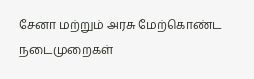சேனா மற்றும் அரசு மேற்கொண்ட நடைமுறைகள்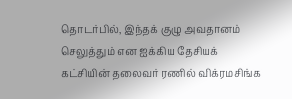தொடர்பில், இந்தக் குழு அவதானம் செலுத்தும் என ஐக்கிய தேசியக் கட்சியின் தலைவர் ரணில் விக்ரமசிங்க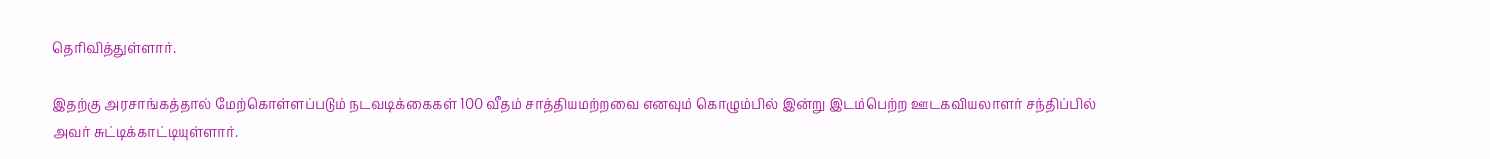தெரிவித்துள்ளார்.

இதற்கு அரசாங்கத்தால் மேற்கொள்ளப்படும் நடவடிக்கைகள் 100 வீதம் சாத்தியமற்றவை எனவும் கொழும்பில் இன்று இடம்பெற்ற ஊடகவியலாளர் சந்திப்பில் அவர் சுட்டிக்காட்டியுள்ளார்.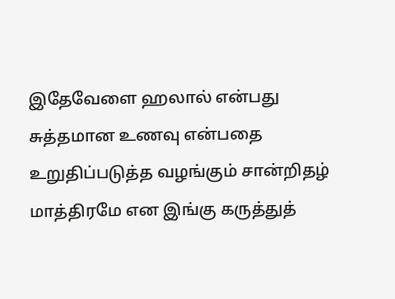இதேவேளை ஹலால் என்பது சுத்தமான உணவு என்பதை உறுதிப்படுத்த வழங்கும் சான்றிதழ் மாத்திரமே என இங்கு கருத்துத்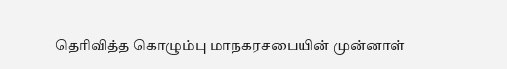தெரிவித்த கொழும்பு மாநகரசபையின் முன்னாள்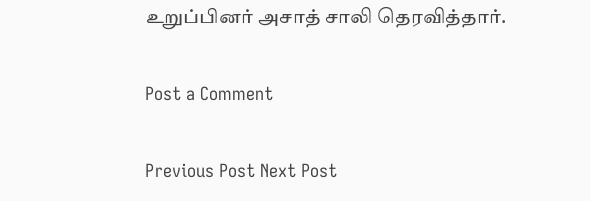உறுப்பினர் அசாத் சாலி தெரவித்தார்.

Post a Comment

Previous Post Next Post